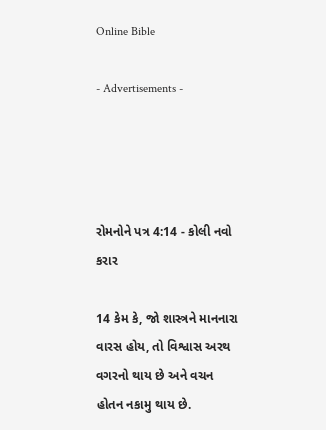Online Bible

- Advertisements -




રોમનોને પત્ર 4:14 - કોલી નવો કરાર

14 કેમ કે, જો શાસ્ત્રને માનનારા વારસ હોય, તો વિશ્વાસ અરથ વગરનો થાય છે અને વચન હોતન નકામુ થાય છે.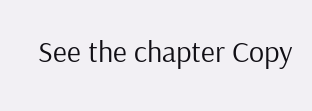See the chapter Copy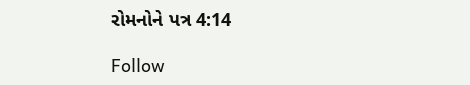રોમનોને પત્ર 4:14

Follow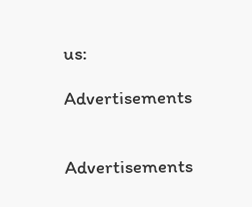us:

Advertisements


Advertisements